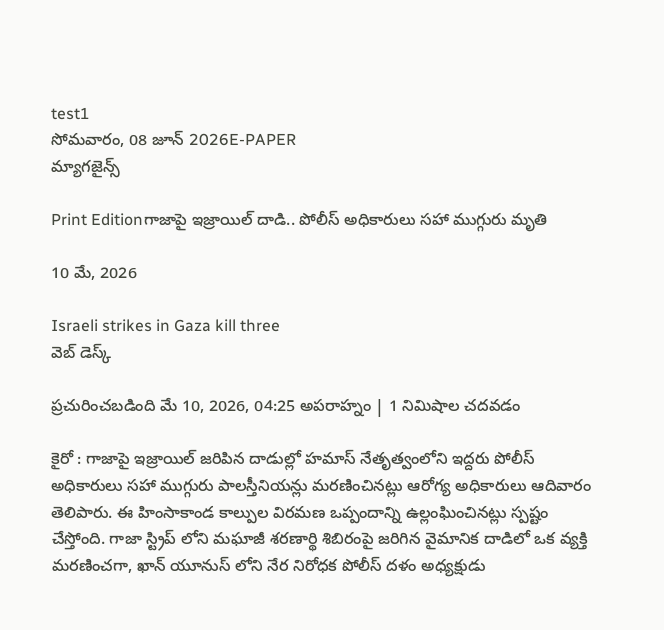test1
సోమవారం, 08 జూన్ 2026E-PAPER
మ్యాగజైన్స్

Print Editionగాజాపై ఇజ్రాయిల్ దాడి.. పోలీస్ అధికారులు సహా ముగ్గురు మృతి

10 మే, 2026

Israeli strikes in Gaza kill three
వెబ్ డెస్క్

ప్రచురించబడింది మే 10, 2026, 04:25 అపరాహ్నం | 1 నిమిషాల చదవడం

కైరో : గాజాపై ఇజ్రాయిల్ జరిపిన దాడుల్లో హమాస్ నేతృత్వంలోని ఇద్దరు పోలీస్ అధికారులు సహా ముగ్గురు పాలస్తీనియన్లు మరణించినట్లు ఆరోగ్య అధికారులు ఆదివారం తెలిపారు. ఈ హింసాకాండ కాల్పుల విరమణ ఒప్పందాన్ని ఉల్లంఘించినట్లు స్పష్టం చేస్తోంది. గాజా స్ట్రిప్ లోని మఘాజీ శరణార్థి శిబిరంపై జరిగిన వైమానిక దాడిలో ఒక వ్యక్తి మరణించగా, ఖాన్ యూనుస్ లోని నేర నిరోధక పోలీస్ దళం అధ్యక్షుడు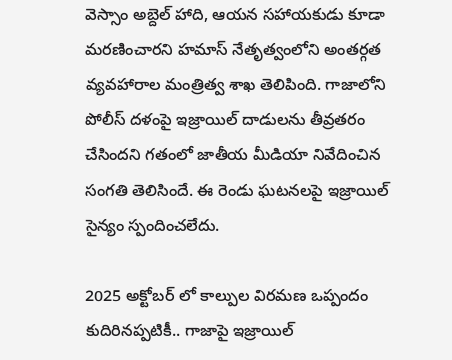వెస్సాం అబ్దెల్ హాది, ఆయన సహాయకుడు కూడా మరణించారని హమాస్ నేతృత్వంలోని అంతర్గత వ్యవహారాల మంత్రిత్వ శాఖ తెలిపింది. గాజాలోని పోలీస్ దళంపై ఇజ్రాయిల్ దాడులను తీవ్రతరం చేసిందని గతంలో జాతీయ మీడియా నివేదించిన సంగతి తెలిసిందే. ఈ రెండు ఘటనలపై ఇజ్రాయిల్ సైన్యం స్పందించలేదు.

2025 అక్టోబర్ లో కాల్పుల విరమణ ఒప్పందం కుదిరినప్పటికీ.. గాజాపై ఇజ్రాయిల్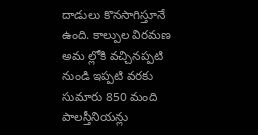దాడులు కొనసాగిస్తూనే ఉంది. కాల్పుల విరమణ అమ ల్లోకి వచ్చినప్పటి నుండి ఇప్పటి వరకు సుమారు 850 మంది పాలస్తీనియన్లు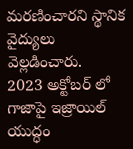మరణించారని స్థానిక వైద్యులు వెల్లడించారు.   2023 అక్టోబర్ లో గాజాపై ఇజ్రాయిల్ యుద్ధం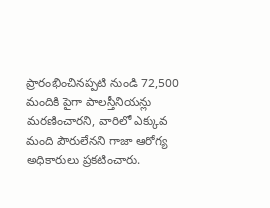ప్రారంభించినప్పటి నుండి 72,500 మందికి పైగా పాలస్తీనియన్లు మరణించారని, వారిలో ఎక్కువ మంది పౌరులేనని గాజా ఆరోగ్య అధికారులు ప్రకటించారు.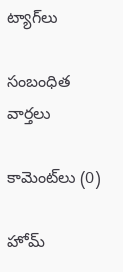ట్యాగ్‌లు

సంబంధిత వార్తలు

కామెంట్‌లు (0)

హోమ్